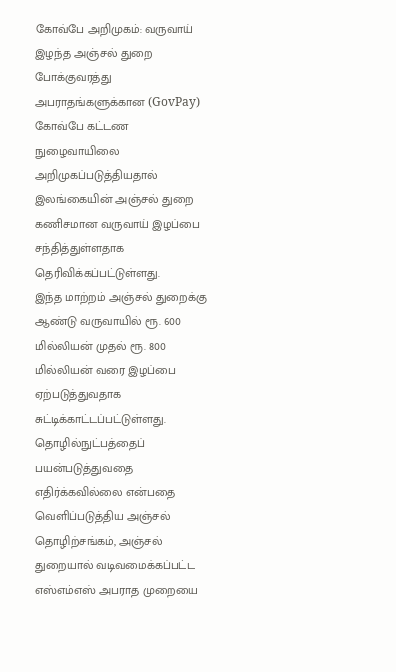கோவ்பே அறிமுகம்: வருவாய் இழந்த அஞ்சல் துறை
போக்குவரத்து அபராதங்களுக்கான (GovPay) கோவ்பே கட்டண நுழைவாயிலை அறிமுகப்படுத்தியதால் இலங்கையின் அஞ்சல் துறை கணிசமான வருவாய் இழப்பை சந்தித்துள்ளதாக தெரிவிக்கப்பட்டுள்ளது.
இந்த மாற்றம் அஞ்சல் துறைக்கு ஆண்டு வருவாயில் ரூ. 600 மில்லியன் முதல் ரூ. 800 மில்லியன் வரை இழப்பை ஏற்படுத்துவதாக சுட்டிக்காட்டப்பட்டுள்ளது.
தொழில்நுட்பத்தைப் பயன்படுத்துவதை எதிர்க்கவில்லை என்பதை வெளிப்படுத்திய அஞ்சல் தொழிற்சங்கம், அஞ்சல் துறையால் வடிவமைக்கப்பட்ட எஸ்எம்எஸ் அபராத முறையை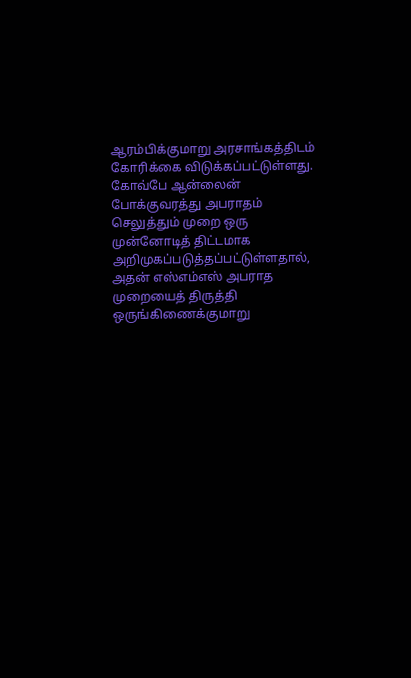ஆரம்பிக்குமாறு அரசாங்கத்திடம் கோரிக்கை விடுக்கப்பட்டுள்ளது.
கோவ்பே ஆன்லைன் போக்குவரத்து அபராதம் செலுத்தும் முறை ஒரு முன்னோடித் திட்டமாக அறிமுகப்படுத்தப்பட்டுள்ளதால், அதன் எஸ்எம்எஸ் அபராத முறையைத் திருத்தி ஒருங்கிணைக்குமாறு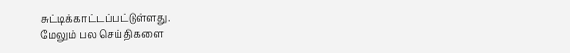சுட்டிக்காட்டப்பட்டுள்ளது.
மேலும் பல செய்திகளை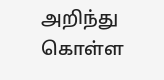அறிந்து கொள்ள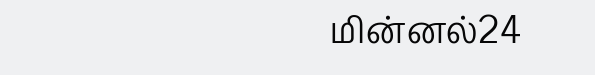மின்னல்24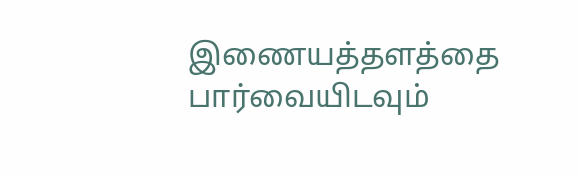இணையத்தளத்தை பார்வையிடவும்